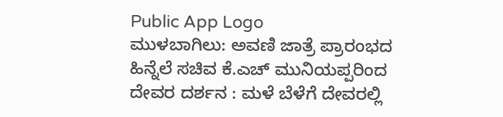Public App Logo
ಮುಳಬಾಗಿಲು: ಅವಣಿ ಜಾತ್ರೆ ಪ್ರಾರಂಭದ ಹಿನ್ನೆಲೆ ಸಚಿವ ಕೆ.ಎಚ್ ಮುನಿಯಪ್ಪರಿಂದ ದೇವರ ದರ್ಶನ : ಮಳೆ ಬೆಳೆಗೆ ದೇವರಲ್ಲಿ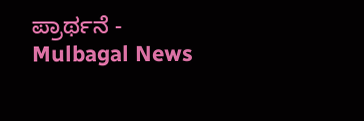ಪ್ರಾರ್ಥನೆ - Mulbagal News